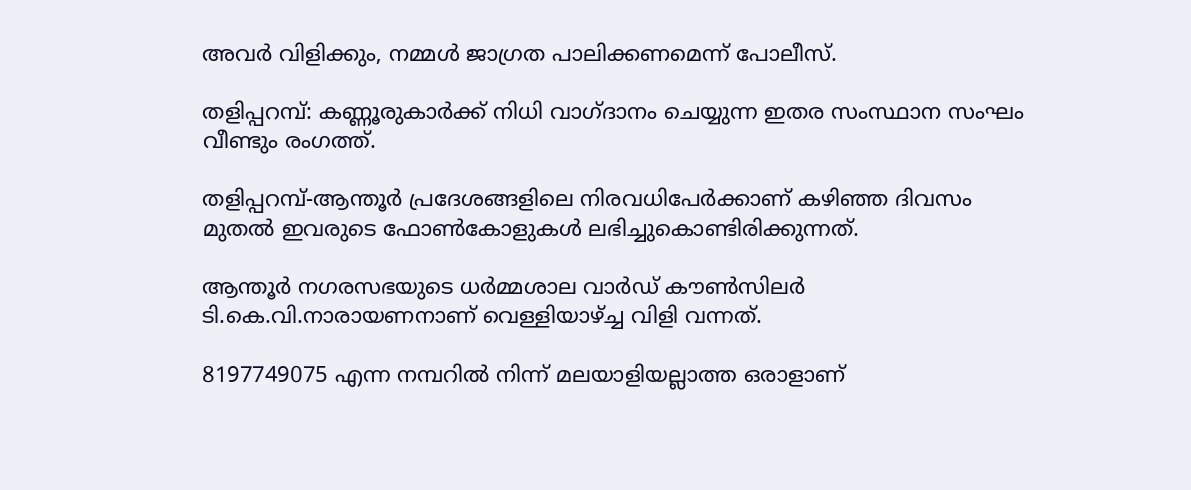അവര്‍ വിളിക്കും, നമ്മള്‍ ജാഗ്രത പാലിക്കണമെന്ന് പോലീസ്.

തളിപ്പറമ്പ്: കണ്ണൂരുകാര്‍ക്ക് നിധി വാഗ്ദാനം ചെയ്യുന്ന ഇതര സംസ്ഥാന സംഘം വീണ്ടും രംഗത്ത്.

തളിപ്പറമ്പ്-ആന്തൂര്‍ പ്രദേശങ്ങളിലെ നിരവധിപേര്‍ക്കാണ് കഴിഞ്ഞ ദിവസം മുതല്‍ ഇവരുടെ ഫോണ്‍കോളുകള്‍ ലഭിച്ചുകൊണ്ടിരിക്കുന്നത്.

ആന്തൂര്‍ നഗരസഭയുടെ ധര്‍മ്മശാല വാര്‍ഡ് കൗണ്‍സിലര്‍ ടി.കെ.വി.നാരായണനാണ് വെള്ളിയാഴ്ച്ച വിളി വന്നത്.

8197749075 എന്ന നമ്പറില്‍ നിന്ന് മലയാളിയല്ലാത്ത ഒരാളാണ്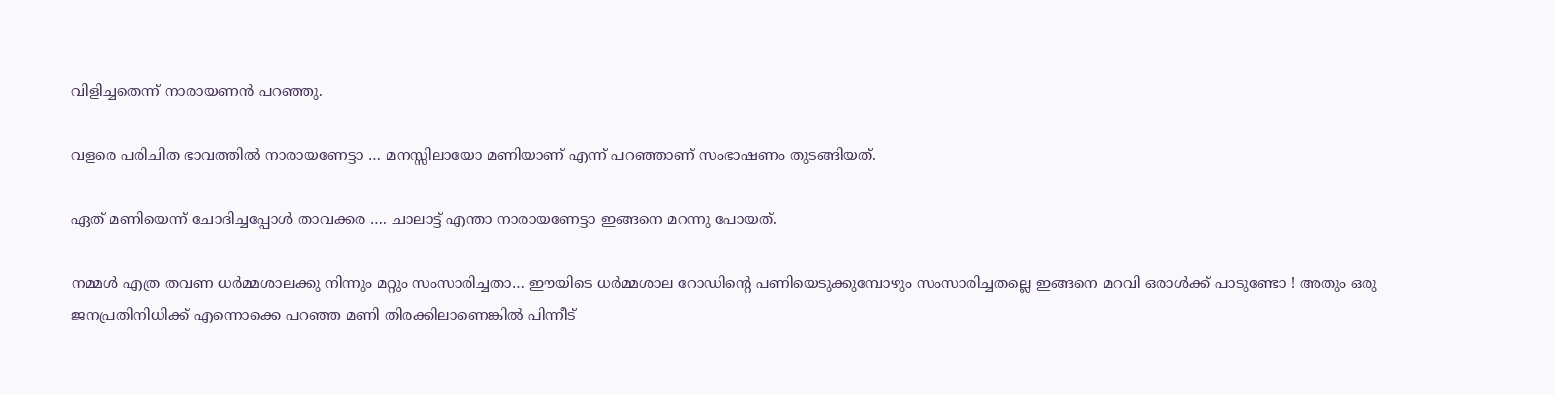വിളിച്ചതെന്ന് നാരായണന്‍ പറഞ്ഞു.

വളരെ പരിചിത ഭാവത്തില്‍ നാരായണേട്ടാ … മനസ്സിലായോ മണിയാണ് എന്ന് പറഞ്ഞാണ് സംഭാഷണം തുടങ്ങിയത്.

ഏത് മണിയെന്ന് ചോദിച്ചപ്പോള്‍ താവക്കര …. ചാലാട്ട് എന്താ നാരായണേട്ടാ ഇങ്ങനെ മറന്നു പോയത്.

നമ്മള്‍ എത്ര തവണ ധര്‍മ്മശാലക്കു നിന്നും മറ്റും സംസാരിച്ചതാ… ഈയിടെ ധര്‍മ്മശാല റോഡിന്റെ പണിയെടുക്കുമ്പോഴും സംസാരിച്ചതല്ലെ ഇങ്ങനെ മറവി ഒരാള്‍ക്ക് പാടുണ്ടോ ! അതും ഒരു ജനപ്രതിനിധിക്ക് എന്നൊക്കെ പറഞ്ഞ മണി തിരക്കിലാണെങ്കില്‍ പിന്നീട്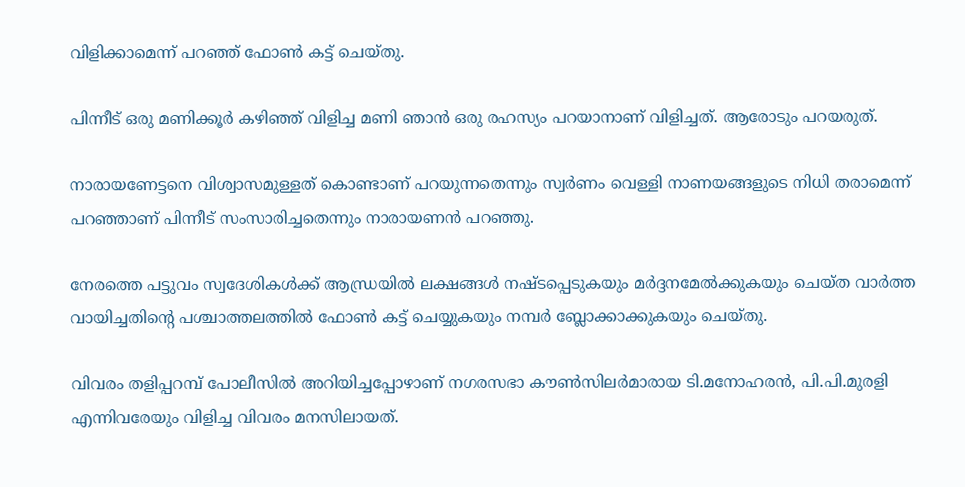വിളിക്കാമെന്ന് പറഞ്ഞ് ഫോണ്‍ കട്ട് ചെയ്തു.

പിന്നീട് ഒരു മണിക്കൂര്‍ കഴിഞ്ഞ് വിളിച്ച മണി ഞാന്‍ ഒരു രഹസ്യം പറയാനാണ് വിളിച്ചത്. ആരോടും പറയരുത്.

നാരായണേട്ടനെ വിശ്വാസമുള്ളത് കൊണ്ടാണ് പറയുന്നതെന്നും സ്വര്‍ണം വെള്ളി നാണയങ്ങളുടെ നിധി തരാമെന്ന് പറഞ്ഞാണ് പിന്നീട് സംസാരിച്ചതെന്നും നാരായണന്‍ പറഞ്ഞു.

നേരത്തെ പട്ടുവം സ്വദേശികള്‍ക്ക് ആന്ധ്രയില്‍ ലക്ഷങ്ങള്‍ നഷ്ടപ്പെടുകയും മര്‍ദ്ദനമേല്‍ക്കുകയും ചെയ്ത വാര്‍ത്ത വായിച്ചതിന്റെ പശ്ചാത്തലത്തില്‍ ഫോണ്‍ കട്ട് ചെയ്യുകയും നമ്പര്‍ ബ്ലോക്കാക്കുകയും ചെയ്തു.

വിവരം തളിപ്പറമ്പ് പോലീസില്‍ അറിയിച്ചപ്പോഴാണ് നഗരസഭാ കൗണ്‍സിലര്‍മാരായ ടി.മനോഹരന്‍, പി.പി.മുരളി എന്നിവരേയും വിളിച്ച വിവരം മനസിലായത്.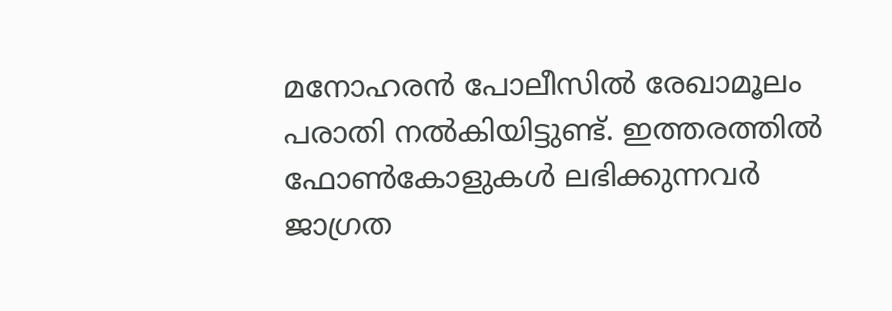മനോഹരന്‍ പോലീസില്‍ രേഖാമൂലം പരാതി നല്‍കിയിട്ടുണ്ട്. ഇത്തരത്തില്‍ ഫോണ്‍കോളുകള്‍ ലഭിക്കുന്നവര്‍ ജാഗ്രത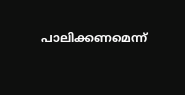പാലിക്കണമെന്ന്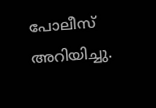പോലീസ് അറിയിച്ചു.